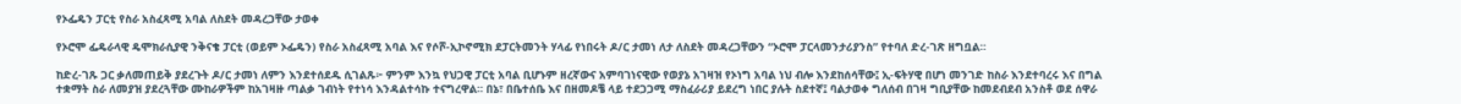የኦፌዴን ፓርቲ የስራ አስፈጻሚ አባል ለስደት መዳረጋቸው ታወቀ

የኦሮሞ ፌዴራላዊ ዴሞክራሲያዊ ንቅናቄ ፓርቲ (ወይም ኦፌዴን) የስራ አስፈጻሚ አባል እና የሶሾ-ኢኮኖሚክ ደፓርትመንት ሃላፊ የነበሩት ዶ/ር ታመነ ለታ ለስደት መዳረጋቸውን “ኦሮሞ ፓርላመንታሪያንስ” የተባለ ድረ-ገጽ ዘግቧል።

ከድረ-ገጹ ጋር ቃለመጠይቅ ያደረጉት ዶ/ር ታመነ ለምን እንደተሰደዱ ሲገልጹ፦ ምንም እንኳ የህጋዊ ፓርቲ አባል ቢሆኑም ዘረኛውና አምባገነናዊው የወያኔ አገዛዝ የኦነግ አባል ነህ ብሎ እንደከሰሳቸው፤ ኢ-ፍትሃዊ በሆነ መንገድ ከስራ እንደተባረሩ እና በግል ተቋማት ስራ ለመያዝ ያደረጓቸው ሙከራዎችም ከአገዛዙ ጣልቃ ገብነት የተነሳ እንዳልተሳኩ ተናግረዋል። በኔ፣ በቤተሰቤ እና በዘመዶቼ ላይ ተደጋጋሚ ማስፈራሪያ ይደረግ ነበር ያሉት ስደተኛ፤ ባልታወቀ ግለሰብ በገዛ ግቢያቸው ከመደብደብ አንስቶ ወደ ሰዋራ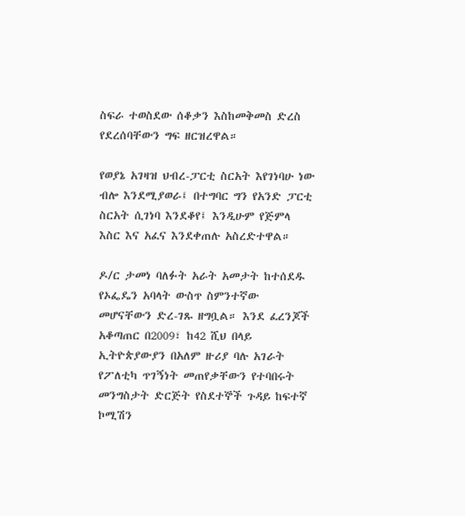ስፍራ ተወስደው ሰቆቃን እስከመቅመስ ድረስ የደረሰባቸውን ግፍ ዘርዝረዋል።

የወያኔ አገዛዝ ህብረ-ፓርቲ ስርአት እየገነባሁ ነው ብሎ እንደሚያወራ፤ በተግባር ግን የአንድ ፓርቲ ስርአት ሲገነባ እንደቆየ፤ እንዲሁም የጅምላ እስር እና አፈና እንደቀጠሉ አስረድተዋል።

ዶ/ር ታመነ ባለፉት አራት አመታት ከተሰደዱ የኦፌዴን አባላት ውስጥ ስምንተኛው መሆናቸውን ድረ-ገጹ ዘግቧል። እንደ ፈረንጆች አቆጣጠር በ2009፣ ከ42 ሺህ በላይ ኢትዮጵያውያን በአለም ዙሪያ ባሉ አገራት የፖለቲካ ጥገኝነት መጠየቃቸውን የተባበሩት መንግስታት ድርጅት የስደተኞች ጉዳይ ከፍተኛ ኮሚሽን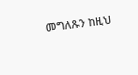መግለጹን ከዚህ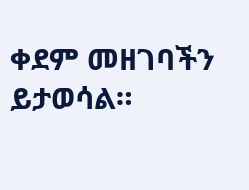ቀደም መዘገባችን ይታወሳል።